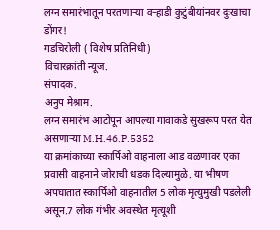लग्न समारंभातून परतणाऱ्या वऱ्हाडी कुटुंबीयांनवर दुःखाचा डोंगर!
गडचिरोली ( विशेष प्रतिनिधी)
विचारक्रांती न्यूज.
संपादक.
अनुप मेश्राम.
लग्न समारंभ आटोपून आपल्या गावाकडे सुखरूप परत येत असणाऱ्या M.H.46.P.5352
या क्रमांकाच्या स्कार्पिओ वाहनाला आड वळणावर एका प्रवासी वाहनाने जोराची धडक दिल्यामुळे. या भीषण अपघातात स्कार्पिओ वाहनातील 5 लोक मृत्युमुखी पडलेली असून.7 लोक गंभीर अवस्थेत मृत्यूशी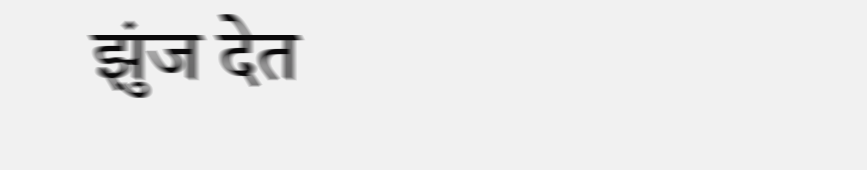झुंज देत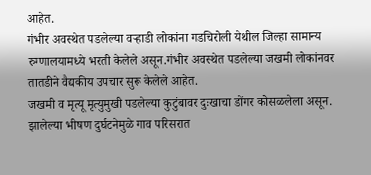आहेत.
गंभीर अवस्थेत पडलेल्या वऱ्हाडी लोकांना गडचिरोली येथील जिल्हा सामान्य रुग्णालयामध्ये भरती केलेले असून.गंभीर अवस्थेत पडलेल्या जखमी लोकांनवर तातडीने वैद्यकीय उपचार सुरू केलेले आहेत.
जखमी व मृत्यू मृत्युमुखी पडलेल्या कुटुंबावर दुःखाचा डोंगर कोसळलेला असून. झालेल्या भीषण दुर्घटनेमुळे गाव परिसरात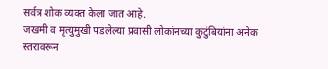सर्वत्र शोक व्यक्त केला जात आहे.
जखमी व मृत्युमुखी पडलेल्या प्रवासी लोकांनच्या कुटुंबियांना अनेक स्तरावरून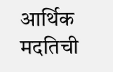आर्थिक मदतिची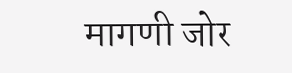मागणी जोर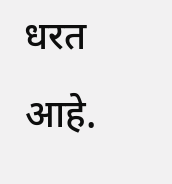धरत आहे.